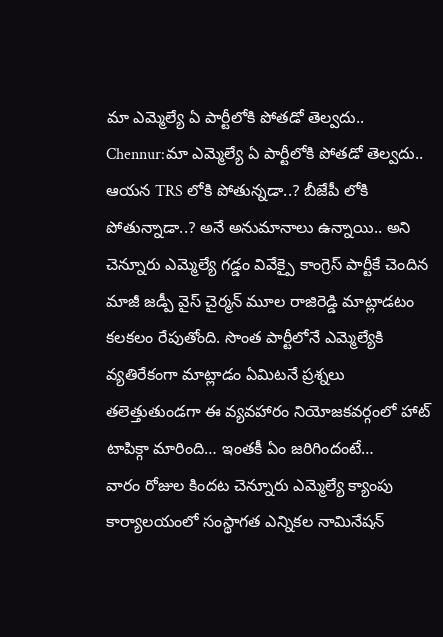మా ఎమ్మెల్యే ఏ పార్టీలోకి పోతడో తెల్వదు..
Chennur:మా ఎమ్మెల్యే ఏ పార్టీలోకి పోతడో తెల్వదు.. ఆయన TRS లోకి పోతున్నడా..? బీజేపీ లోకి పోతున్నాడా..? అనే అనుమానాలు ఉన్నాయి.. అని చెన్నూరు ఎమ్మెల్యే గడ్డం వివేక్పై కాంగ్రెస్ పార్టీకే చెందిన మాజీ జడ్పీ వైస్ చైర్మన్ మూల రాజిరెడ్డి మాట్లాడటం కలకలం రేపుతోంది. సొంత పార్టీలోనే ఎమ్మెల్యేకి వ్యతిరేకంగా మాట్లాడం ఏమిటనే ప్రశ్నలు తలెత్తుతుండగా ఈ వ్యవహారం నియోజకవర్గంలో హాట్ టాపిక్గా మారింది… ఇంతకీ ఏం జరిగిందంటే…
వారం రోజుల కిందట చెన్నూరు ఎమ్మెల్యే క్యాంపు కార్యాలయంలో సంస్థాగత ఎన్నికల నామినేషన్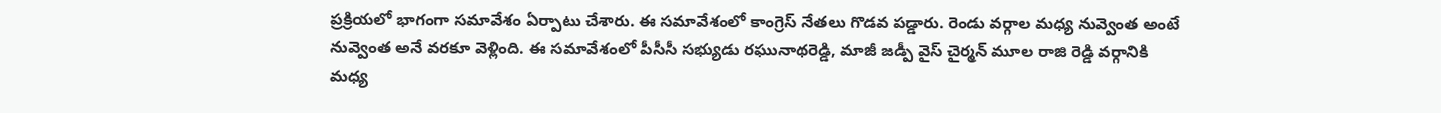ప్రక్రియలో భాగంగా సమావేశం ఏర్పాటు చేశారు. ఈ సమావేశంలో కాంగ్రెస్ నేతలు గొడవ పడ్డారు. రెండు వర్గాల మధ్య నువ్వెంత అంటే నువ్వెంత అనే వరకూ వెళ్లింది. ఈ సమావేశంలో పీసీసీ సభ్యుడు రఘునాథరెడ్డి, మాజీ జడ్పీ వైస్ చైర్మన్ మూల రాజి రెడ్డి వర్గానికి మధ్య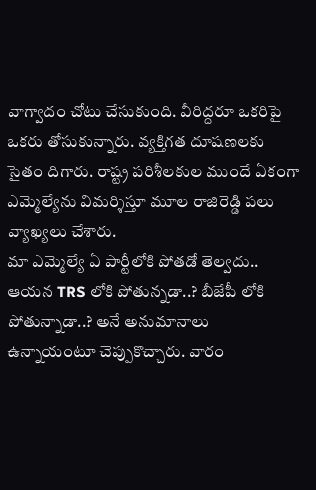వాగ్వాదం చోటు చేసుకుంది. వీరిద్దరూ ఒకరిపై ఒకరు తోసుకున్నారు. వ్యక్తిగత దూషణలకు సైతం దిగారు. రాష్ట్ర పరిశీలకుల ముందే ఏకంగా ఎమ్మెల్యేను విమర్శిస్తూ మూల రాజిరెడ్డి పలు వ్యాఖ్యలు చేశారు.
మా ఎమ్మెల్యే ఏ పార్టీలోకి పోతడో తెల్వదు.. ఆయన TRS లోకి పోతున్నడా..? బీజేపీ లోకి పోతున్నాడా..? అనే అనుమానాలు ఉన్నాయంటూ చెప్పుకొచ్చారు. వారం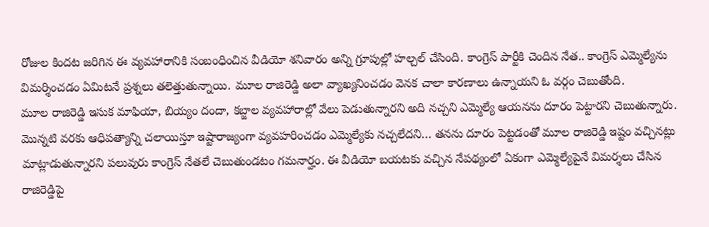రోజుల కిందట జరిగిన ఈ వ్యవహారానికి సంబంధించిన వీడియో శనివారం అన్ని గ్రూపుల్లో హల్చల్ చేసింది. కాంగ్రెస్ పార్టీకి చెందిన నేత.. కాంగ్రెస్ ఎమ్మెల్యేను విమర్శించడం ఏమిటనే ప్రశ్నలు తలెత్తుతున్నాయి. మూల రాజిరెడ్డి అలా వ్యాఖ్యనించడం వెనక చాలా కారణాలు ఉన్నాయని ఓ వర్గం చెబుతోంది.
మూల రాజిరెడ్డి ఇసుక మాఫియా, బియ్యం దందా, కబ్జాల వ్యవహారాల్లో వేలు పెడుతున్నారని అది నచ్చని ఎమ్మెల్యే ఆయనను దూరం పెట్టారని చెబుతున్నారు. మొన్నటి వరకు ఆధిపత్యాన్ని చలాయిస్తూ ఇష్టారాజ్యంగా వ్యవహరించడం ఎమ్మెల్యేకు నచ్చలేదని… తనను దూరం పెట్టడంతో మూల రాజిరెడ్డి ఇష్టం వచ్చినట్లు మాట్లాడుతున్నారని పలువురు కాంగ్రెస్ నేతలే చెబుతుండటం గమనార్హం. ఈ వీడియో బయటకు వచ్చిన నేపథ్యంలో ఏకంగా ఎమ్మెల్యేపైనే విమర్శలు చేసిన రాజిరెడ్డిపై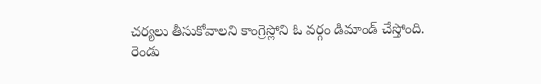చర్యలు తీసుకోవాలని కాంగ్రెస్లోని ఓ వర్గం డిమాండ్ చేస్తోంది.
రెండు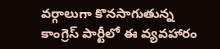వర్గాలుగా కొనసాగుతున్న కాంగ్రెస్ పార్టీలో ఈ వ్యవహారం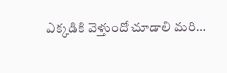ఎక్కడికి వెళ్తుందో చూడాలి మరి…